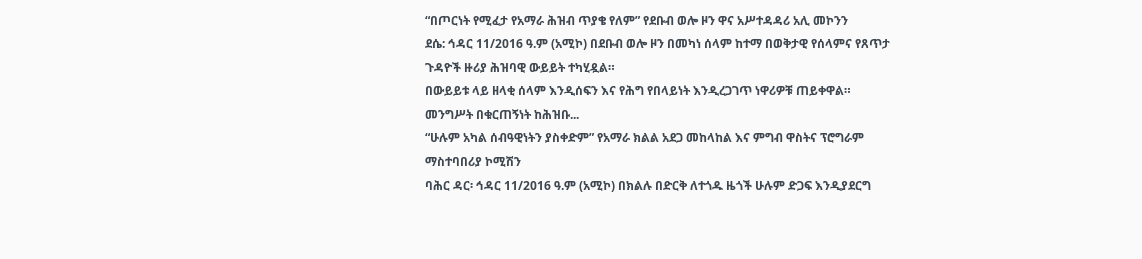“በጦርነት የሚፈታ የአማራ ሕዝብ ጥያቄ የለም” የደቡብ ወሎ ዞን ዋና አሥተዳዳሪ አሊ መኮንን
ደሴ: ኅዳር 11/2016 ዓ.ም (አሚኮ) በደቡብ ወሎ ዞን በመካነ ሰላም ከተማ በወቅታዊ የሰላምና የጸጥታ ጉዳዮች ዙሪያ ሕዝባዊ ውይይት ተካሂዷል።
በውይይቱ ላይ ዘላቂ ሰላም እንዲሰፍን እና የሕግ የበላይነት እንዲረጋገጥ ነዋሪዎቹ ጠይቀዋል። መንግሥት በቁርጠኝነት ከሕዝቡ...
“ሁሉም አካል ሰብዓዊነትን ያስቀድም” የአማራ ክልል አደጋ መከላከል እና ምግብ ዋስትና ፕሮግራም ማስተባበሪያ ኮሚሽን
ባሕር ዳር፡ ኅዳር 11/2016 ዓ.ም (አሚኮ) በክልሉ በድርቅ ለተጎዱ ዜጎች ሁሉም ድጋፍ እንዲያደርግ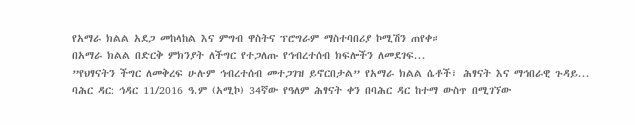የአማራ ክልል አደጋ መከላከል እና ምግብ ዋስትና ፕሮግራም ማስተባበሪያ ኮሚሽን ጠየቀ።
በአማራ ክልል በድርቅ ምክንያት ለችግር የተጋለጡ የኅብረተሰብ ክፍሎችን ለመደገፍ...
”የህፃናትን ችግር ለመቅረፍ ሁሉም ኅብረተሰብ መተጋገዝ ይኖርበታል” የአማራ ክልል ሴቶች፣ ሕፃናት እና ማኅበራዊ ጉዳይ...
ባሕር ዳር: ኅዳር 11/2016 ዓ.ም (አሚኮ) 34ኛው የዓለም ሕፃናት ቀን በባሕር ዳር ከተማ ውስጥ በሚገኘው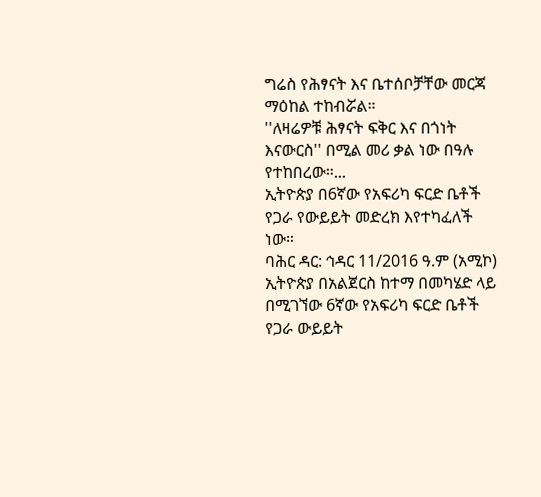ግሬስ የሕፃናት እና ቤተሰቦቻቸው መርጃ ማዕከል ተከብሯል።
''ለዛሬዎቹ ሕፃናት ፍቅር እና በጎነት እናውርስ'' በሚል መሪ ቃል ነው በዓሉ የተከበረው።...
ኢትዮጵያ በ6ኛው የአፍሪካ ፍርድ ቤቶች የጋራ የውይይት መድረክ እየተካፈለች ነው።
ባሕር ዳር: ኅዳር 11/2016 ዓ.ም (አሚኮ) ኢትዮጵያ በአልጀርስ ከተማ በመካሄድ ላይ በሚገኘው 6ኛው የአፍሪካ ፍርድ ቤቶች የጋራ ውይይት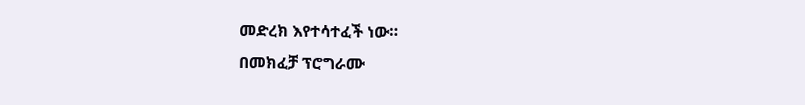መድረክ እየተሳተፈች ነው።
በመክፈቻ ፕሮግራሙ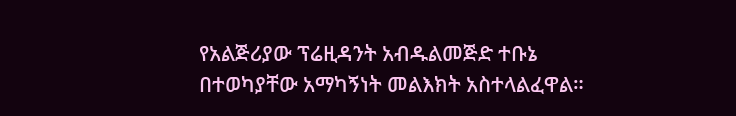የአልጅሪያው ፕሬዚዳንት አብዱልመጅድ ተቡኔ በተወካያቸው አማካኝነት መልእክት አስተላልፈዋል።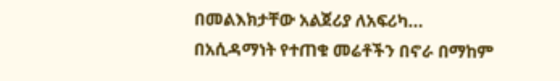በመልእክታቸው አልጀሪያ ለአፍሪካ...
በአሲዳማነት የተጠቁ መሬቶችን በኖራ በማከም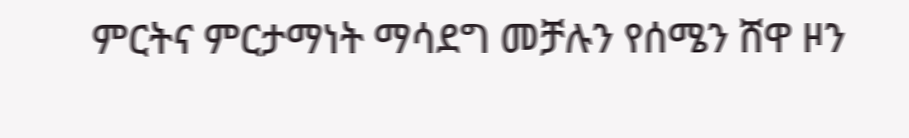ምርትና ምርታማነት ማሳደግ መቻሉን የሰሜን ሸዋ ዞን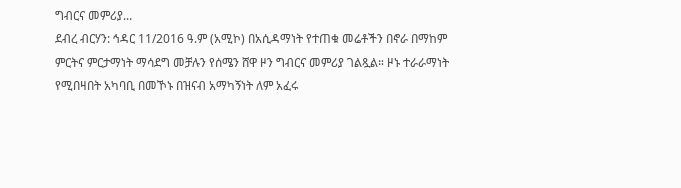ግብርና መምሪያ...
ደብረ ብርሃን: ኅዳር 11/2016 ዓ.ም (አሚኮ) በአሲዳማነት የተጠቁ መሬቶችን በኖራ በማከም ምርትና ምርታማነት ማሳደግ መቻሉን የሰሜን ሸዋ ዞን ግብርና መምሪያ ገልጿል። ዞኑ ተራራማነት የሚበዛበት አካባቢ በመኾኑ በዝናብ አማካኝነት ለም አፈሩ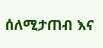ሰለሚታጠብ እና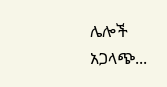ሌሎች አጋላጭ...